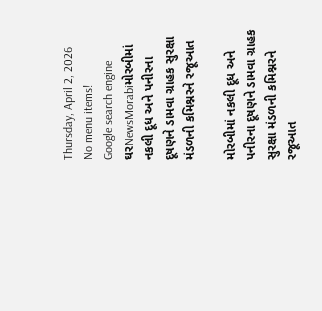Thursday, April 2, 2026
No menu items!
Google search engine
ઘરNewsMorabiમોરબીમાં નકલી દૂધ અને પનીરના દૂષણને ડામવા ગ્રાહક સુરક્ષા મંડળની કમિશ્નરને રજૂઆત

મોરબીમાં નકલી દૂધ અને પનીરના દૂષણને ડામવા ગ્રાહક સુરક્ષા મંડળની કમિશ્નરને રજૂઆત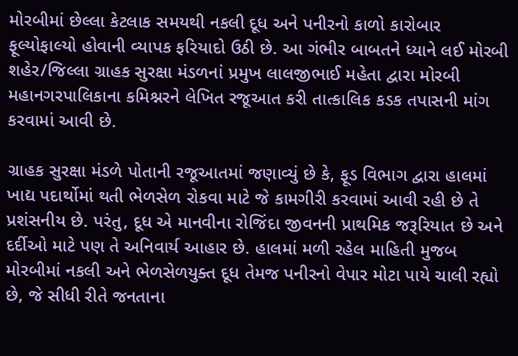મોરબીમાં છેલ્લા કેટલાક સમયથી નકલી દૂધ અને પનીરનો કાળો કારોબાર ફૂલ્યોફાલ્યો હોવાની વ્યાપક ફરિયાદો ઉઠી છે. આ ગંભીર બાબતને ધ્યાને લઈ મોરબી શહેર/જિલ્લા ગ્રાહક સુરક્ષા મંડળનાં પ્રમુખ લાલજીભાઈ મહેતા દ્વારા મોરબી મહાનગરપાલિકાના કમિશ્નરને લેખિત રજૂઆત કરી તાત્કાલિક કડક તપાસની માંગ કરવામાં આવી છે.

ગ્રાહક સુરક્ષા મંડળે પોતાની રજૂઆતમાં જણાવ્યું છે કે, ફૂડ વિભાગ દ્વારા હાલમાં ખાદ્ય પદાર્થોમાં થતી ભેળસેળ રોકવા માટે જે કામગીરી કરવામાં આવી રહી છે તે પ્રશંસનીય છે. પરંતુ, દૂધ એ માનવીના રોજિંદા જીવનની પ્રાથમિક જરૂરિયાત છે અને દર્દીઓ માટે પણ તે અનિવાર્ય આહાર છે. હાલમાં મળી રહેલ માહિતી મુજબ મોરબીમાં નકલી અને ભેળસેળયુક્ત દૂધ તેમજ પનીરનો વેપાર મોટા પાયે ચાલી રહ્યો છે, જે સીધી રીતે જનતાના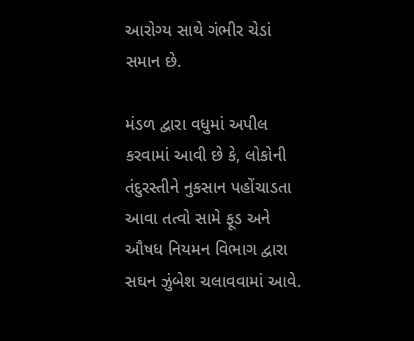આરોગ્ય સાથે ગંભીર ચેડાં સમાન છે.

મંડળ દ્વારા વધુમાં અપીલ કરવામાં આવી છે કે, લોકોની તંદુરસ્તીને નુકસાન પહોંચાડતા આવા તત્વો સામે ફૂડ અને ઔષધ નિયમન વિભાગ દ્વારા સઘન ઝુંબેશ ચલાવવામાં આવે.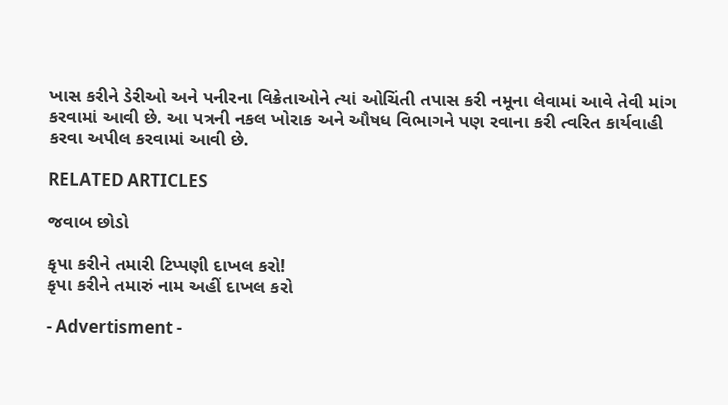ખાસ કરીને ડેરીઓ અને પનીરના વિક્રેતાઓને ત્યાં ઓચિંતી તપાસ કરી નમૂના લેવામાં આવે તેવી માંગ કરવામાં આવી છે. આ પત્રની નકલ ખોરાક અને ઔષધ વિભાગને પણ રવાના કરી ત્વરિત કાર્યવાહી કરવા અપીલ કરવામાં આવી છે.

RELATED ARTICLES

જવાબ છોડો

કૃપા કરીને તમારી ટિપ્પણી દાખલ કરો!
કૃપા કરીને તમારું નામ અહીં દાખલ કરો

- Advertisment -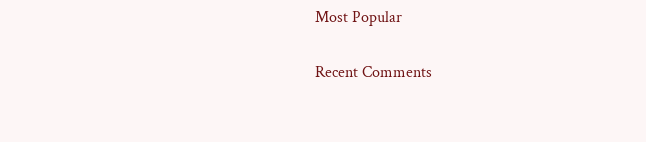Most Popular

Recent Comments